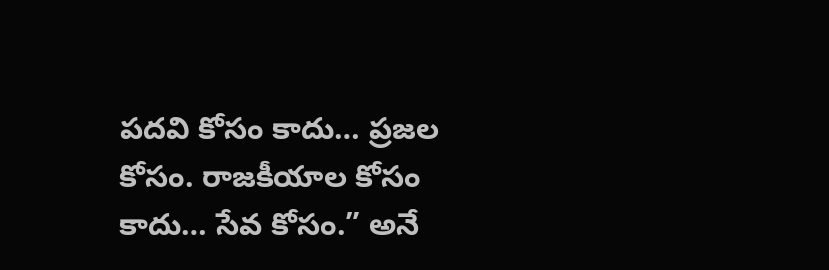పదవి కోసం కాదు… ప్రజల కోసం. రాజకీయాల కోసం కాదు… సేవ కోసం.” అనే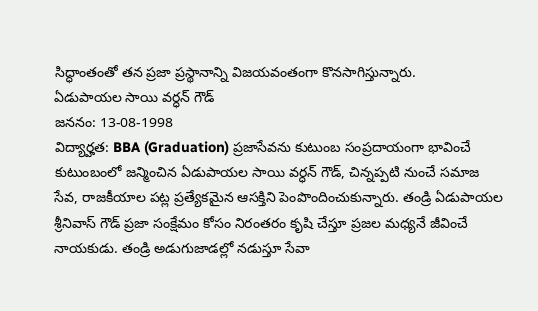సిద్ధాంతంతో తన ప్రజా ప్రస్థానాన్ని విజయవంతంగా కొనసాగిస్తున్నారు.
ఏడుపాయల సాయి వర్ధన్ గౌడ్
జననం: 13-08-1998
విద్యార్హత: BBA (Graduation) ప్రజాసేవను కుటుంబ సంప్రదాయంగా భావించే కుటుంబంలో జన్మించిన ఏడుపాయల సాయి వర్ధన్ గౌడ్, చిన్నప్పటి నుంచే సమాజ సేవ, రాజకీయాల పట్ల ప్రత్యేకమైన ఆసక్తిని పెంపొందించుకున్నారు. తండ్రి ఏడుపాయల శ్రీనివాస్ గౌడ్ ప్రజా సంక్షేమం కోసం నిరంతరం కృషి చేస్తూ ప్రజల మధ్యనే జీవించే నాయకుడు. తండ్రి అడుగుజాడల్లో నడుస్తూ సేవా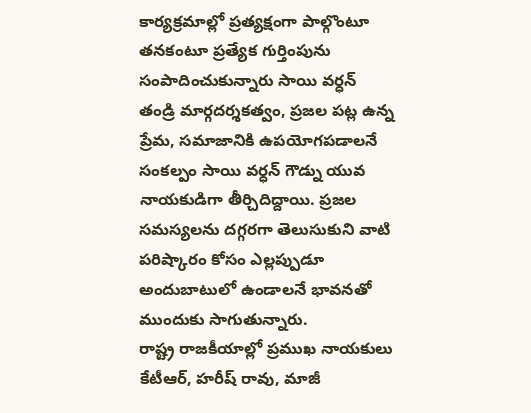కార్యక్రమాల్లో ప్రత్యక్షంగా పాల్గొంటూ తనకంటూ ప్రత్యేక గుర్తింపును సంపాదించుకున్నారు సాయి వర్ధన్
తండ్రి మార్గదర్శకత్వం, ప్రజల పట్ల ఉన్న ప్రేమ, సమాజానికి ఉపయోగపడాలనే సంకల్పం సాయి వర్ధన్ గౌడ్ను యువ నాయకుడిగా తీర్చిదిద్దాయి. ప్రజల సమస్యలను దగ్గరగా తెలుసుకుని వాటి పరిష్కారం కోసం ఎల్లప్పుడూ అందుబాటులో ఉండాలనే భావనతో ముందుకు సాగుతున్నారు.
రాష్ట్ర రాజకీయాల్లో ప్రముఖ నాయకులు కేటీఆర్, హరీష్ రావు, మాజీ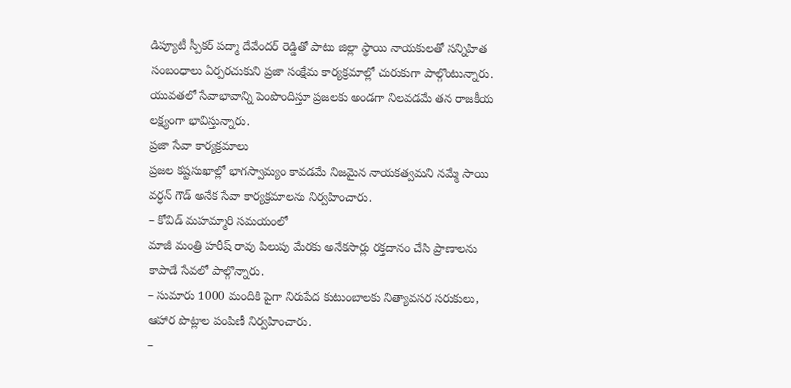డిప్యూటీ స్పీకర్ పద్మా దేవేందర్ రెడ్డితో పాటు జిల్లా స్థాయి నాయకులతో సన్నిహిత సంబంధాలు ఏర్పరచుకుని ప్రజా సంక్షేమ కార్యక్రమాల్లో చురుకుగా పాల్గొంటున్నారు. యువతలో సేవాభావాన్ని పెంపొందిస్తూ ప్రజలకు అండగా నిలవడమే తన రాజకీయ లక్ష్యంగా భావిస్తున్నారు.
ప్రజా సేవా కార్యక్రమాలు
ప్రజల కష్టసుఖాల్లో భాగస్వామ్యం కావడమే నిజమైన నాయకత్వమని నమ్మే సాయి వర్ధన్ గౌడ్ అనేక సేవా కార్యక్రమాలను నిర్వహించారు.
– కోవిడ్ మహమ్మారి సమయంలో
మాజీ మంత్రి హరీష్ రావు పిలుపు మేరకు అనేకసార్లు రక్తదానం చేసి ప్రాణాలను కాపాడే సేవలో పాల్గొన్నారు.
– సుమారు 1000 మందికి పైగా నిరుపేద కుటుంబాలకు నిత్యావసర సరుకులు, ఆహార పొట్లాల పంపిణీ నిర్వహించారు.
–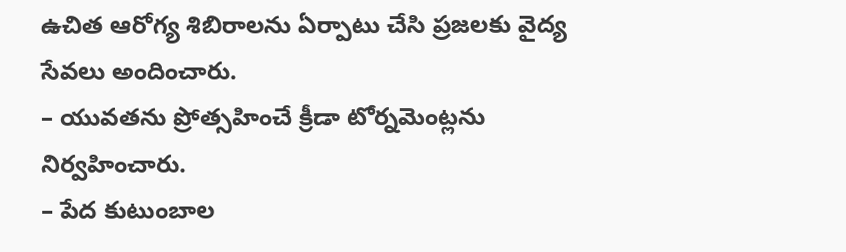ఉచిత ఆరోగ్య శిబిరాలను ఏర్పాటు చేసి ప్రజలకు వైద్య సేవలు అందించారు.
– యువతను ప్రోత్సహించే క్రీడా టోర్నమెంట్లను నిర్వహించారు.
– పేద కుటుంబాల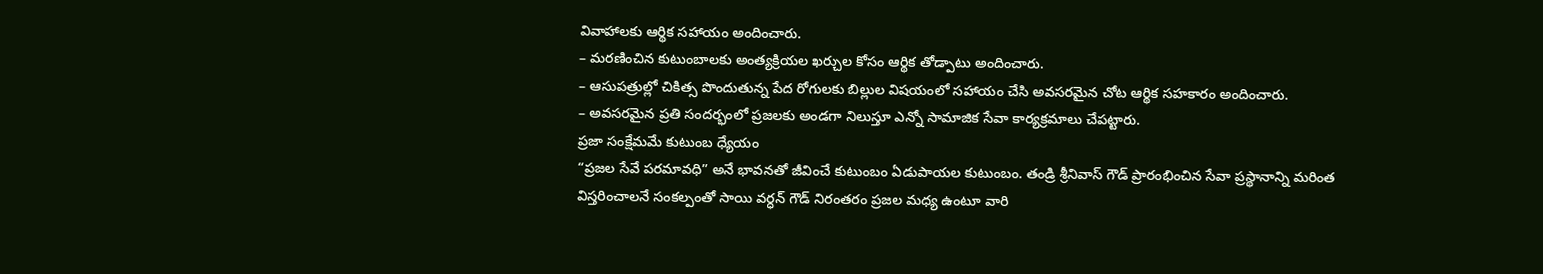వివాహాలకు ఆర్థిక సహాయం అందించారు.
– మరణించిన కుటుంబాలకు అంత్యక్రియల ఖర్చుల కోసం ఆర్థిక తోడ్పాటు అందించారు.
– ఆసుపత్రుల్లో చికిత్స పొందుతున్న పేద రోగులకు బిల్లుల విషయంలో సహాయం చేసి అవసరమైన చోట ఆర్థిక సహకారం అందించారు.
– అవసరమైన ప్రతి సందర్భంలో ప్రజలకు అండగా నిలుస్తూ ఎన్నో సామాజిక సేవా కార్యక్రమాలు చేపట్టారు.
ప్రజా సంక్షేమమే కుటుంబ ధ్యేయం
“ప్రజల సేవే పరమావధి” అనే భావనతో జీవించే కుటుంబం ఏడుపాయల కుటుంబం. తండ్రి శ్రీనివాస్ గౌడ్ ప్రారంభించిన సేవా ప్రస్థానాన్ని మరింత విస్తరించాలనే సంకల్పంతో సాయి వర్ధన్ గౌడ్ నిరంతరం ప్రజల మధ్య ఉంటూ వారి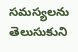సమస్యలను తెలుసుకుని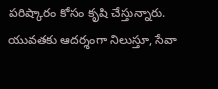పరిష్కారం కోసం కృషి చేస్తున్నారు.
యువతకు ఆదర్శంగా నిలుస్తూ, సేవా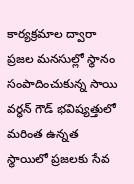కార్యక్రమాల ద్వారా ప్రజల మనసుల్లో స్థానం సంపాదించుకున్న సాయి వర్ధన్ గౌడ్ భవిష్యత్తులో మరింత ఉన్నత స్థాయిలో ప్రజలకు సేవ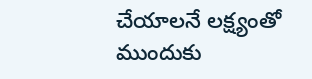చేయాలనే లక్ష్యంతో ముందుకు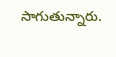సాగుతున్నారు.